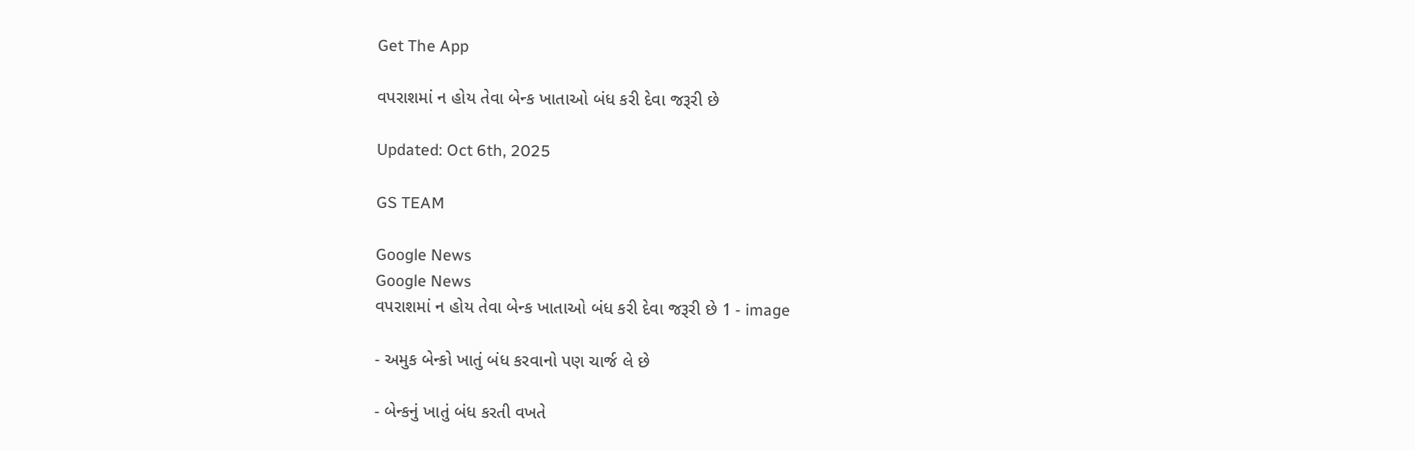Get The App

વપરાશમાં ન હોય તેવા બેન્ક ખાતાઓ બંધ કરી દેવા જરૂરી છે

Updated: Oct 6th, 2025

GS TEAM

Google News
Google News
વપરાશમાં ન હોય તેવા બેન્ક ખાતાઓ બંધ કરી દેવા જરૂરી છે 1 - image

- અમુક બેન્કો ખાતું બંધ કરવાનો પણ ચાર્જ લે છે

- બેન્કનું ખાતું બંધ કરતી વખતે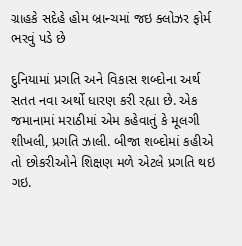ગ્રાહકે સદેહે હોમ બ્રાન્ચમાં જઇ ક્લોઝર ફોર્મ ભરવું પડે છે

દુનિયામાં પ્રગતિ અને વિકાસ શબ્દોના અર્થ સતત નવા અર્થો ધારણ કરી રહ્યા છે. એક જમાનામાં મરાઠીમાં એમ કહેવાતું કે મૂલગી શીખલી, પ્રગતિ ઝાલી. બીજા શબ્દોમાં કહીએ તો છોકરીઓને શિક્ષણ મળે એટલે પ્રગતિ થઇ ગઇ.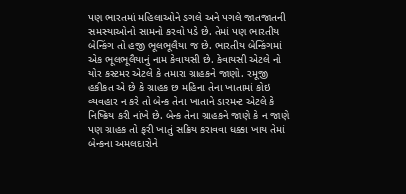પણ ભારતમાં મહિલાઓને ડગલે અને પગલે જાતજાતની સમસ્યાઓનો સામનો કરવો પડે છે. તેમાં પણ ભારતીય બેન્કિંગ તો હજી ભૂલભૂલૈયા જ છે. ભારતીય બેન્કિંગમાં એક ભૂલભૂલૈયાનું નામ કેવાયસી છે. કેવાયસી એટલે નો યોર કસ્ટમર એટલે કે તમારા ગ્રાહકને જાણો. રમૂજી હકીકત એ છે કે ગ્રાહક છ મહિના તેના ખાતામાં કોઇ વ્યવહાર ન કરે તો બેન્ક તેના ખાતાને ડારમન્ટ એટલે કે નિષ્ક્રિય કરી નાંખે છે. બેન્ક તેના ગ્રાહકને જાણે કે ન જાણે પણ ગ્રાહક તો ફરી ખાતું સક્રિય કરાવવા ધક્કા ખાય તેમાં બેન્કના અમલદારોને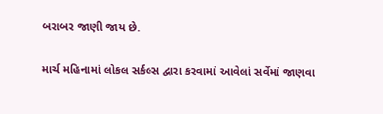બરાબર જાણી જાય છે.

માર્ચ મહિનામાં લોકલ સર્કલ્સ દ્વારા કરવામાં આવેલાં સર્વેમાં જાણવા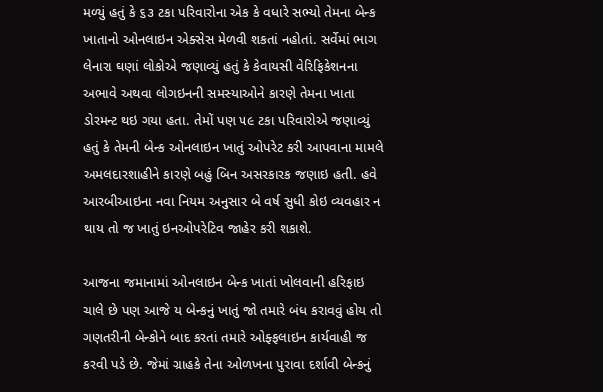મળ્યું હતું કે ૬૩ ટકા પરિવારોના એક કે વધારે સભ્યો તેમના બેન્ક ખાતાનો ઓનલાઇન એક્સેસ મેળવી શકતાં નહોતાં. સર્વેમાં ભાગ લેનારા ઘણાં લોકોએ જણાવ્યું હતું કે કેવાયસી વેરિફિકેશનના અભાવે અથવા લોગઇનની સમસ્યાઓને કારણે તેમના ખાતા ડોરમન્ટ થઇ ગયા હતા. તેમોં પણ ૫૯ ટકા પરિવારોએ જણાવ્યું હતું કે તેમની બેન્ક ઓનલાઇન ખાતું ઓપરેટ કરી આપવાના મામલે અમલદારશાહીને કારણે બહું બિન અસરકારક જણાઇ હતી. હવે આરબીઆઇના નવા નિયમ અનુસાર બે વર્ષ સુધી કોઇ વ્યવહાર ન થાય તો જ ખાતું ઇનઓપરેટિવ જાહેર કરી શકાશે.

આજના જમાનામાં ઓનલાઇન બેન્ક ખાતાં ખોલવાની હરિફાઇ ચાલે છે પણ આજે ય બેન્કનું ખાતું જો તમારે બંધ કરાવવું હોય તો ગણતરીની બેન્કોને બાદ કરતાં તમારે ઓફ્ફલાઇન કાર્યવાહી જ કરવી પડે છે. જેમાં ગ્રાહકે તેના ઓળખના પુરાવા દર્શાવી બેન્કનું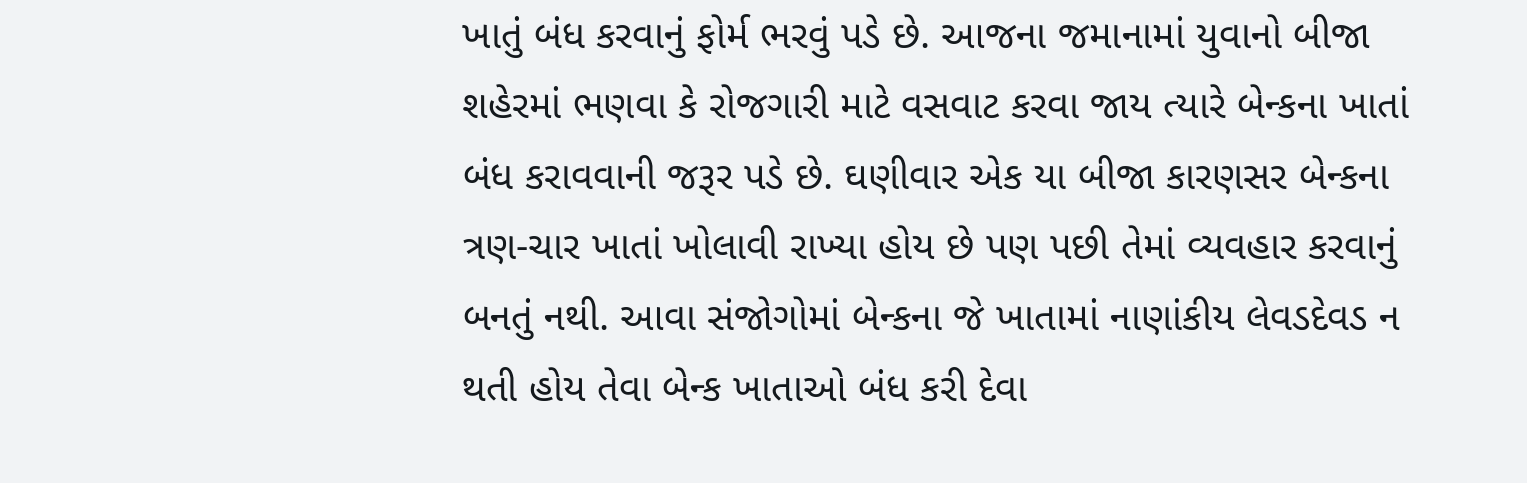ખાતું બંધ કરવાનું ફોર્મ ભરવું પડે છે. આજના જમાનામાં યુવાનો બીજા શહેરમાં ભણવા કે રોજગારી માટે વસવાટ કરવા જાય ત્યારે બેન્કના ખાતાં બંધ કરાવવાની જરૂર પડે છે. ઘણીવાર એક યા બીજા કારણસર બેન્કના ત્રણ-ચાર ખાતાં ખોલાવી રાખ્યા હોય છે પણ પછી તેમાં વ્યવહાર કરવાનું બનતું નથી. આવા સંજોગોમાં બેન્કના જે ખાતામાં નાણાંકીય લેવડદેવડ ન થતી હોય તેવા બેન્ક ખાતાઓ બંધ કરી દેવા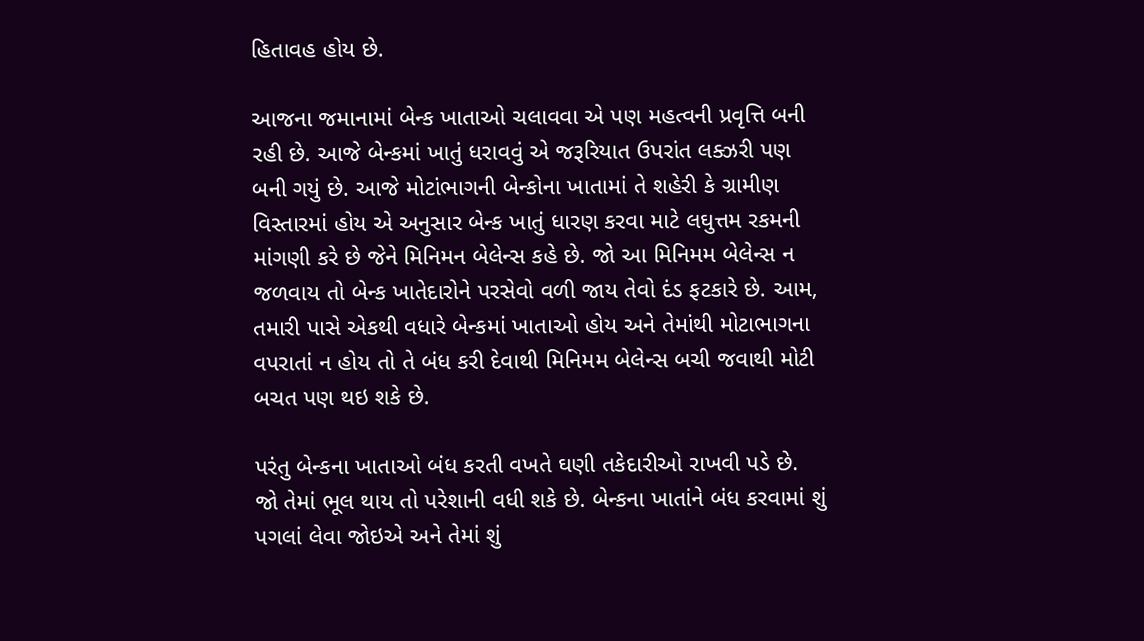હિતાવહ હોય છે.

આજના જમાનામાં બેન્ક ખાતાઓ ચલાવવા એ પણ મહત્વની પ્રવૃત્તિ બની રહી છે. આજે બેન્કમાં ખાતું ધરાવવું એ જરૂરિયાત ઉપરાંત લક્ઝરી પણ બની ગયું છે. આજે મોટાંભાગની બેન્કોના ખાતામાં તે શહેરી કે ગ્રામીણ વિસ્તારમાં હોય એ અનુસાર બેન્ક ખાતું ધારણ કરવા માટે લઘુત્તમ રકમની માંગણી કરે છે જેને મિનિમન બેલેન્સ કહે છે. જો આ મિનિમમ બેલેન્સ ન જળવાય તો બેન્ક ખાતેદારોને પરસેવો વળી જાય તેવો દંડ ફટકારે છે. આમ, તમારી પાસે એકથી વધારે બેન્કમાં ખાતાઓ હોય અને તેમાંથી મોટાભાગના વપરાતાં ન હોય તો તે બંધ કરી દેવાથી મિનિમમ બેલેન્સ બચી જવાથી મોટી બચત પણ થઇ શકે છે.

પરંતુ બેન્કના ખાતાઓ બંધ કરતી વખતે ઘણી તકેદારીઓ રાખવી પડે છે. જો તેમાં ભૂલ થાય તો પરેશાની વધી શકે છે. બેન્કના ખાતાંને બંધ કરવામાં શું પગલાં લેવા જોઇએ અને તેમાં શું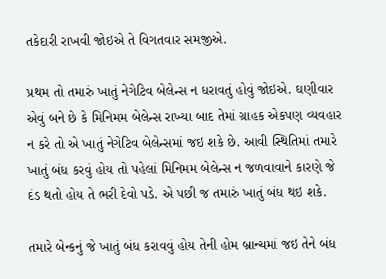તકેદારી રાખવી જોઇએ તે વિગતવાર સમજીએ.

પ્રથમ તો તમારું ખાતું નેગેટિવ બેલેન્સ ન ધરાવતું હોવું જોઇએ. ઘણીવાર એવું બને છે કે મિનિમમ બેલેન્સ રાખ્યા બાદ તેમાં ગ્રાહક એકપણ વ્યવહાર ન કરે તો એ ખાતું નેગેટિવ બેલેન્સમાં જઇ શકે છે. આવી સ્થિતિમાં તમારે ખાતું બંધ કરવું હોય તો પહેલાં મિનિમમ બેલેન્સ ન જળવાવાને કારણે જે દંડ થતો હોય તે ભરી દેવો પડે. એ પછી જ તમારું ખાતું બંધ થઇ શકે.

તમારે બેન્કનું જે ખાતું બંધ કરાવવું હોય તેની હોમ બ્રાન્ચમાં જઇ તેને બંધ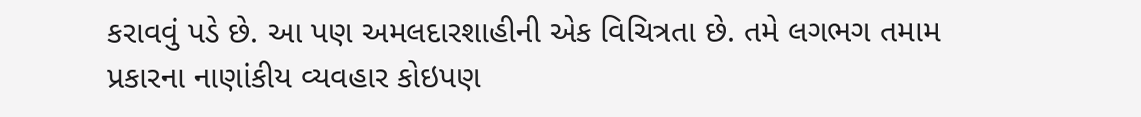કરાવવું પડે છે. આ પણ અમલદારશાહીની એક વિચિત્રતા છે. તમે લગભગ તમામ પ્રકારના નાણાંકીય વ્યવહાર કોઇપણ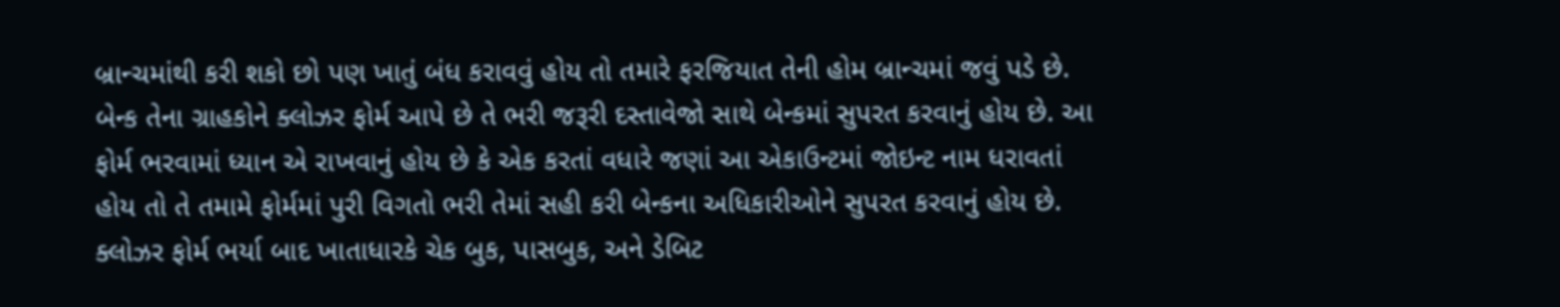બ્રાન્ચમાંથી કરી શકો છો પણ ખાતું બંધ કરાવવું હોય તો તમારે ફરજિયાત તેની હોમ બ્રાન્ચમાં જવું પડે છે. બેન્ક તેના ગ્રાહકોને ક્લોઝર ફોર્મ આપે છે તે ભરી જરૂરી દસ્તાવેજો સાથે બેન્કમાં સુપરત કરવાનું હોય છે. આ ફોર્મ ભરવામાં ધ્યાન એ રાખવાનું હોય છે કે એક કરતાં વધારે જણાં આ એકાઉન્ટમાં જોઇન્ટ નામ ધરાવતાં હોય તો તે તમામે ફોર્મમાં પુરી વિગતો ભરી તેમાં સહી કરી બેન્કના અધિકારીઓને સુપરત કરવાનું હોય છે. ક્લોઝર ફોર્મ ભર્યા બાદ ખાતાધારકે ચેક બુક, પાસબુક, અને ડેબિટ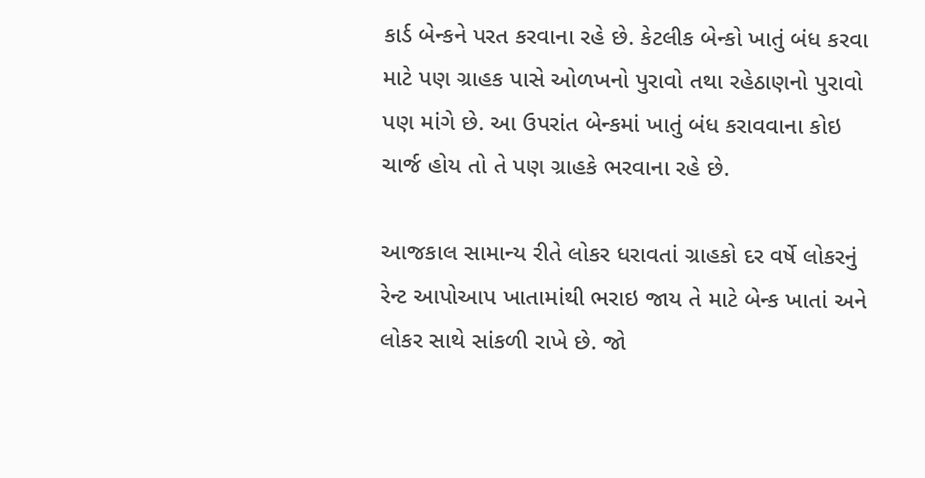કાર્ડ બેન્કને પરત કરવાના રહે છે. કેટલીક બેન્કો ખાતું બંધ કરવા માટે પણ ગ્રાહક પાસે ઓળખનો પુરાવો તથા રહેઠાણનો પુરાવો પણ માંગે છે. આ ઉપરાંત બેન્કમાં ખાતું બંધ કરાવવાના કોઇ ચાર્જ હોય તો તે પણ ગ્રાહકે ભરવાના રહે છે.

આજકાલ સામાન્ય રીતે લોકર ધરાવતાં ગ્રાહકો દર વર્ષે લોકરનું રેન્ટ આપોઆપ ખાતામાંથી ભરાઇ જાય તે માટે બેન્ક ખાતાં અને લોકર સાથે સાંકળી રાખે છે. જો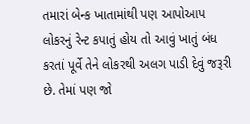તમારાં બેન્ક ખાતામાંથી પણ આપોઆપ લોકરનું રેન્ટ કપાતું હોય તો આવું ખાતું બંધ કરતાં પૂર્વે તેને લોકરથી અલગ પાડી દેવું જરૂરી છે. તેમાં પણ જો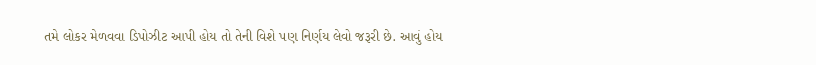તમે લોકર મેળવવા ડિપોઝીટ આપી હોય તો તેની વિશે પણ નિર્ણય લેવો જરૂરી છે. આવું હોય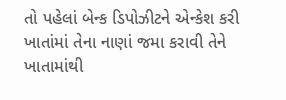તો પહેલાં બેન્ક ડિપોઝીટને એન્કેશ કરી ખાતાંમાં તેના નાણાં જમા કરાવી તેને ખાતામાંથી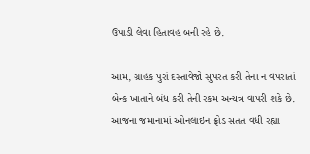ઉપાડી લેવા હિતાવહ બની રહે છે.

આમ, ગ્રાહક પુરાં દસ્તાવેજો સુપરત કરી તેના ન વપરાતાં બેન્ક ખાતાને બંધ કરી તેની રકમ અન્યત્ર વાપરી શકે છે. આજના જમાનામાં ઓનલાઇન ફ્રોડ સતત વધી રહ્યા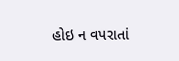હોઇ ન વપરાતાં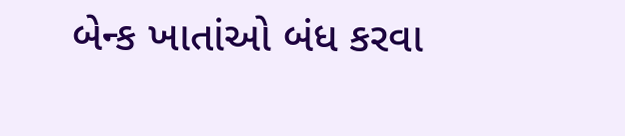બેન્ક ખાતાંઓ બંધ કરવા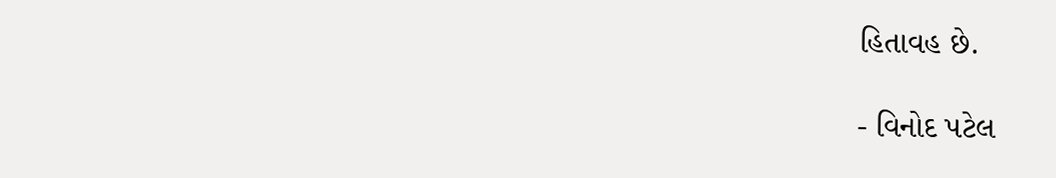હિતાવહ છે.

- વિનોદ પટેલ